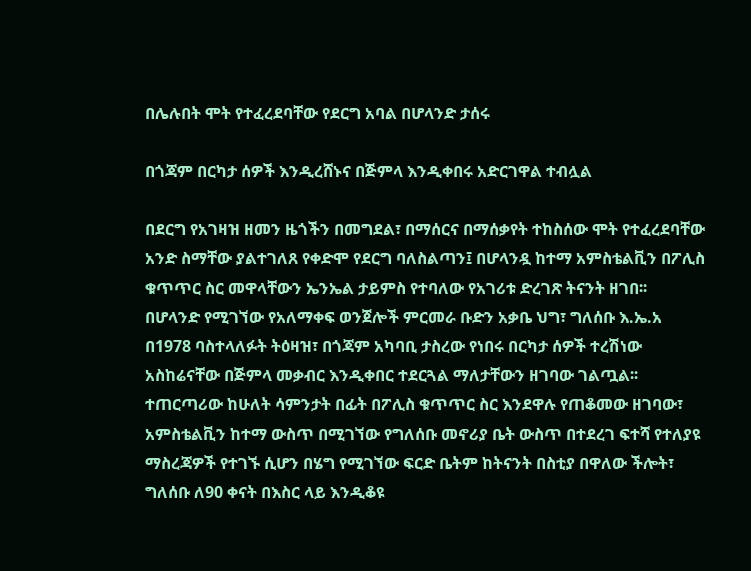በሌሉበት ሞት የተፈረደባቸው የደርግ አባል በሆላንድ ታሰሩ

በጎጃም በርካታ ሰዎች እንዲረሸኑና በጅምላ እንዲቀበሩ አድርገዋል ተብሏል

በደርግ የአገዛዝ ዘመን ዜጎችን በመግደል፣ በማሰርና በማሰቃየት ተከስሰው ሞት የተፈረደባቸው አንድ ስማቸው ያልተገለጸ የቀድሞ የደርግ ባለስልጣን፤ በሆላንዷ ከተማ አምስቴልቪን በፖሊስ ቁጥጥር ስር መዋላቸውን ኤንኤል ታይምስ የተባለው የአገሪቱ ድረገጽ ትናንት ዘገበ፡፡
በሆላንድ የሚገኘው የአለማቀፍ ወንጀሎች ምርመራ ቡድን አቃቤ ህግ፣ ግለሰቡ እ.ኤ.አ በ1978 ባስተላለፉት ትዕዛዝ፣ በጎጃም አካባቢ ታስረው የነበሩ በርካታ ሰዎች ተረሽነው አስከሬናቸው በጅምላ መቃብር እንዲቀበር ተደርጓል ማለታቸውን ዘገባው ገልጧል፡፡ተጠርጣሪው ከሁለት ሳምንታት በፊት በፖሊስ ቁጥጥር ስር እንደዋሉ የጠቆመው ዘገባው፣ አምስቴልቪን ከተማ ውስጥ በሚገኘው የግለሰቡ መኖሪያ ቤት ውስጥ በተደረገ ፍተሻ የተለያዩ ማስረጃዎች የተገኙ ሲሆን በሄግ የሚገኘው ፍርድ ቤትም ከትናንት በስቲያ በዋለው ችሎት፣ ግለሰቡ ለ90 ቀናት በእስር ላይ እንዲቆዩ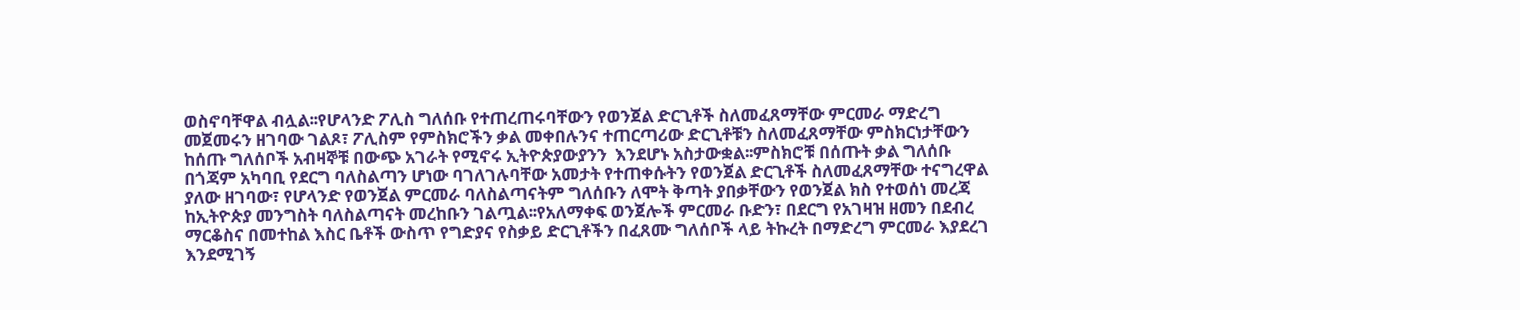ወስኖባቸዋል ብሏል፡፡የሆላንድ ፖሊስ ግለሰቡ የተጠረጠሩባቸውን የወንጀል ድርጊቶች ስለመፈጸማቸው ምርመራ ማድረግ መጀመሩን ዘገባው ገልጾ፣ ፖሊስም የምስክሮችን ቃል መቀበሉንና ተጠርጣሪው ድርጊቶቹን ስለመፈጸማቸው ምስክርነታቸውን ከሰጡ ግለሰቦች አብዛኞቹ በውጭ አገራት የሚኖሩ ኢትዮጵያውያንን  እንደሆኑ አስታውቋል፡፡ምስክሮቹ በሰጡት ቃል ግለሰቡ በጎጃም አካባቢ የደርግ ባለስልጣን ሆነው ባገለገሉባቸው አመታት የተጠቀሱትን የወንጀል ድርጊቶች ስለመፈጸማቸው ተናግረዋል ያለው ዘገባው፣ የሆላንድ የወንጀል ምርመራ ባለስልጣናትም ግለሰቡን ለሞት ቅጣት ያበቃቸውን የወንጀል ክስ የተወሰነ መረጃ ከኢትዮጵያ መንግስት ባለስልጣናት መረከቡን ገልጧል፡፡የአለማቀፍ ወንጀሎች ምርመራ ቡድን፣ በደርግ የአገዛዝ ዘመን በደብረ ማርቆስና በመተከል እስር ቤቶች ውስጥ የግድያና የስቃይ ድርጊቶችን በፈጸሙ ግለሰቦች ላይ ትኩረት በማድረግ ምርመራ እያደረገ እንደሚገኝ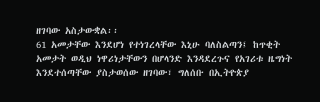ዘገባው አስታውቋል፡፡
61 አመታቸው እንደሆነ የተነገረላቸው እኒሁ ባለስልጣን፤ ከጥቂት አመታት ወዲህ ነዋሪነታቸውን በሆላንድ እንዳደረጉና የአገሪቱ ዜግነት እንደተሰጣቸው ያስታወሰው ዘገባው፣ ግለሰቡ በኢትዮጵያ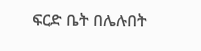ፍርድ ቤት በሌሉበት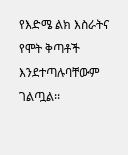የእድሜ ልክ እስራትና የሞት ቅጣቶች እንደተጣሉባቸውም ገልጧል፡፡